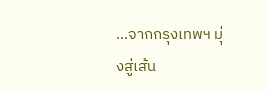...จากกรุงเทพฯ มุ่งสู่เส้น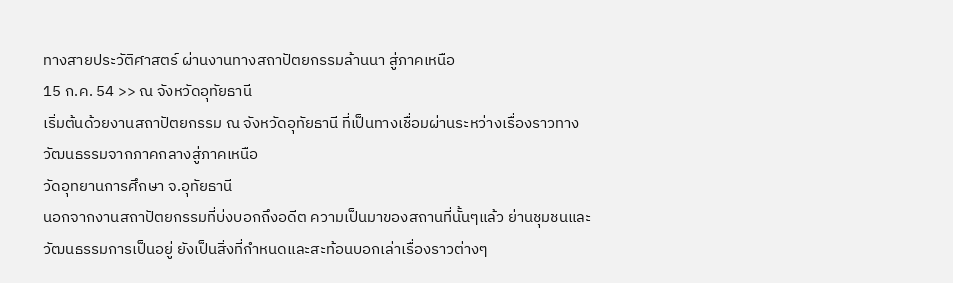ทางสายประวัติศาสตร์ ผ่านงานทางสถาปัตยกรรมล้านนา สู่ภาคเหนือ
15 ก.ค. 54 >> ณ จังหวัดอุทัยธานี
เริ่มต้นด้วยงานสถาปัตยกรรม ณ จังหวัดอุทัยธานี ที่เป็นทางเชื่อมผ่านระหว่างเรื่องราวทางวัฒนธรรมจากภาคกลางสู่ภาคเหนือ
วัดอุทยานการศึกษา จ.อุทัยธานี
นอกจากงานสถาปัตยกรรมที่บ่งบอกถึงอดีต ความเป็นมาของสถานที่นั้นๆแล้ว ย่านชุมชนและวัฒนธรรมการเป็นอยู่ ยังเป็นสิ่งที่กำหนดและสะท้อนบอกเล่าเรื่องราวต่างๆ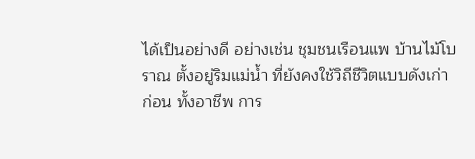ได้เป็นอย่างดี อย่างเช่น ชุมชนเรือนแพ บ้านไม้โบราณ ตั้งอยู่ริมแม่น้ำ ที่ยังคงใช้วิถีชีวิตแบบดังเก่าก่อน ทั้งอาชีพ การ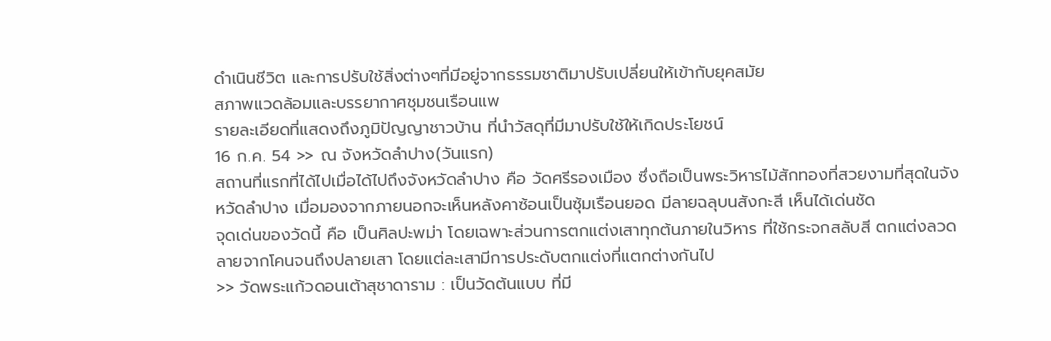ดำเนินชีวิต และการปรับใช้สิ่งต่างๆที่มีอยู่จากธรรมชาติมาปรับเปลี่ยนให้เข้ากับยุคสมัย
สภาพแวดล้อมและบรรยากาศชุมชนเรือนแพ
รายละเอียดที่แสดงถึงภูมิปัญญาชาวบ้าน ที่นำวัสดุที่มีมาปรับใช้ให้เกิดประโยชน์
16 ก.ค. 54 >> ณ จังหวัดลำปาง(วันแรก)
สถานที่แรกที่ได้ไปเมื่อได้ไปถึงจังหวัดลำปาง คือ วัดศรีรองเมือง ซึ่งถือเป็นพระวิหารไม้สักทองที่สวยงามที่สุดในจังหวัดลำปาง เมื่อมองจากภายนอกจะเห็นหลังคาซ้อนเป็นซุ้มเรือนยอด มีลายฉลุบนสังกะสี เห็นได้เด่นชัด
จุดเด่นของวัดนี้ คือ เป็นศิลปะพม่า โดยเฉพาะส่วนการตกแต่งเสาทุกต้นภายในวิหาร ที่ใช้กระจกสลับสี ตกแต่งลวดลายจากโคนจนถึงปลายเสา โดยแต่ละเสามีการประดับตกแต่งที่แตกต่างกันไป
>> วัดพระแก้วดอนเต้าสุชาดาราม : เป็นวัดต้นแบบ ที่มี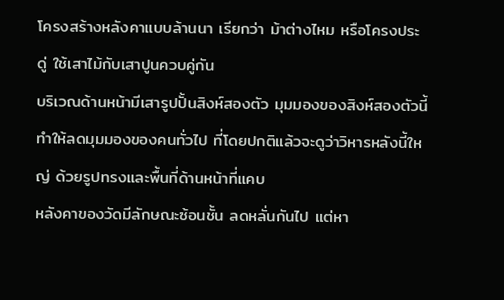โครงสร้างหลังคาแบบล้านนา เรียกว่า ม้าต่างไหม หรือโครงประดู่ ใช้เสาไม้กับเสาปูนควบคู่กัน
บริเวณด้านหน้ามีเสารูปปั้นสิงห์สองตัว มุมมองของสิงห์สองตัวนี้ทำให้ลดมุมมองของคนทั่วไป ที่โดยปกติแล้วจะดูว่าวิหารหลังนี้ใหญ่ ด้วยรูปทรงและพื้นที่ด้านหน้าที่แคบ
หลังคาของวัดมีลักษณะซ้อนชั้น ลดหลั่นกันไป แต่หา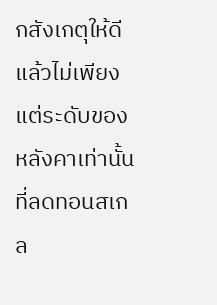กสังเกตุให้ดีแล้วไม่เพียงแต่ระดับของหลังคาเท่านั้นที่ลดทอนสเกล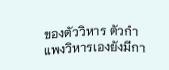ของตัววิหาร ตัวกำแพงวิหารเองยังมีกา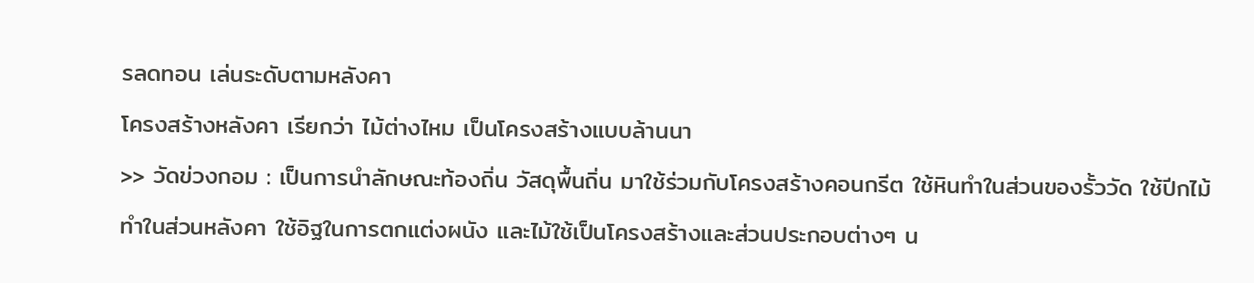รลดทอน เล่นระดับตามหลังคา
โครงสร้างหลังคา เรียกว่า ไม้ต่างไหม เป็นโครงสร้างแบบล้านนา
>> วัดข่วงกอม : เป็นการนำลักษณะท้องถิ่น วัสดุพื้นถิ่น มาใช้ร่วมกับโครงสร้างคอนกรีต ใช้หินทำในส่วนของรั้ววัด ใช้ปีกไม้ทำในส่วนหลังคา ใช้อิฐในการตกแต่งผนัง และไม้ใช้เป็นโครงสร้างและส่วนประกอบต่างๆ น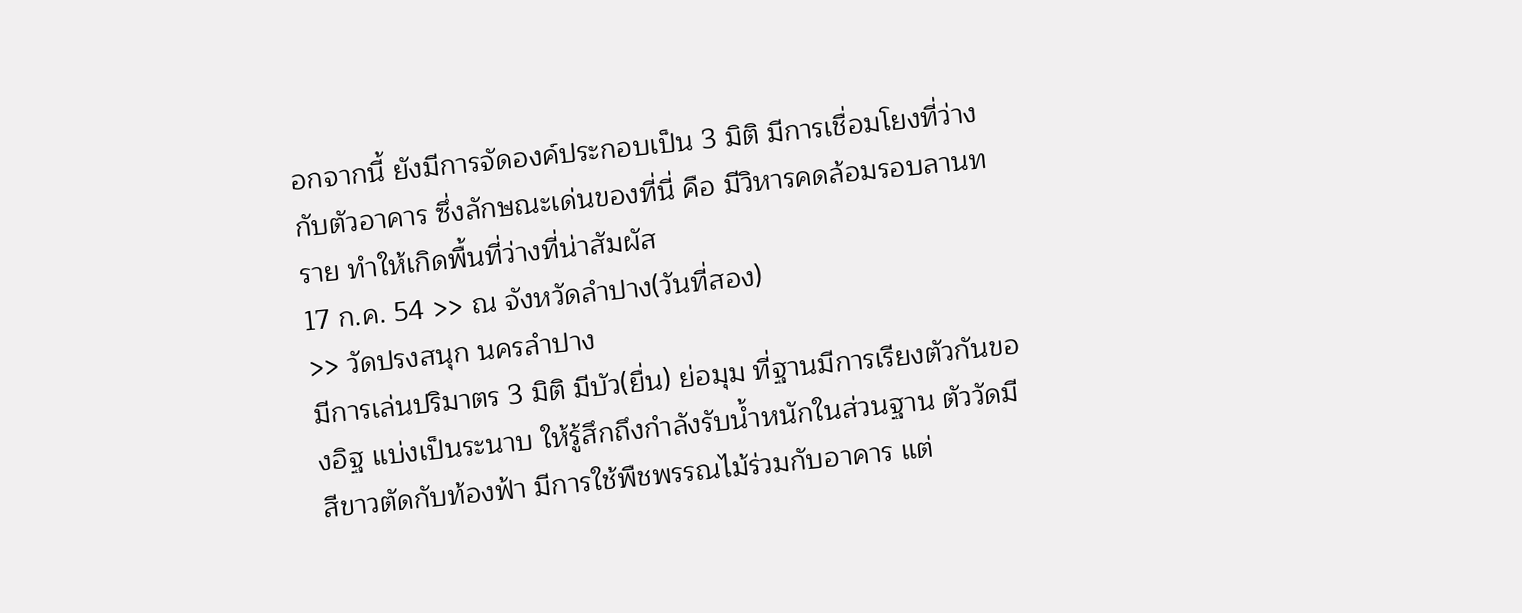อกจากนี้ ยังมีการจัดองค์ประกอบเป็น 3 มิติ มีการเชื่อมโยงที่ว่างกับตัวอาคาร ซึ่งลักษณะเด่นของที่นี่ คือ มีวิหารคดล้อมรอบลานทราย ทำให้เกิดพื้นที่ว่างที่น่าสัมผัส
17 ก.ค. 54 >> ณ จังหวัดลำปาง(วันที่สอง)
>> วัดปรงสนุก นครลำปาง
มีการเล่นปริมาตร 3 มิติ มีบัว(ยื่น) ย่อมุม ที่ฐานมีการเรียงตัวกันของอิฐ แบ่งเป็นระนาบ ให้รู้สึกถึงกำลังรับน้ำหนักในส่วนฐาน ตัววัดมีสีขาวตัดกับท้องฟ้า มีการใช้พืชพรรณไม้ร่วมกับอาคาร แต่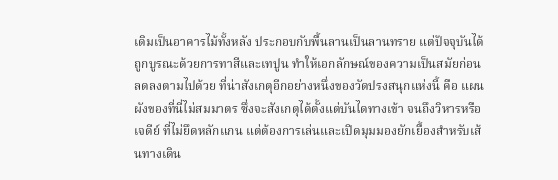เดิมเป็นอาคารไม้ทั้งหลัง ประกอบกับพื้นลานเป็นลานทราย แต่ปัจจุบันได้ถูกบูรณะด้วยการทาสีและเทปูน ทำให้เอกลักษณ์ของความเป็นสมัยก่อนลดลงตามไปด้วย ที่น่าสังเกตุอีกอย่างหนึ่งของวัดปรงสนุกแห่งนี้ คือ แผนผังของที่นี่ไม่สมมาตร ซึ่งจะสังเกตุได้ตั้งแต่บันไดทางเข้า จนถึงวิหารหรือเจดีย์ ที่ไม่ยึดหลักแกน แต่ต้องการเล่นและเปิดมุมมองยักเยื้องสำหรับเส้นทางเดิน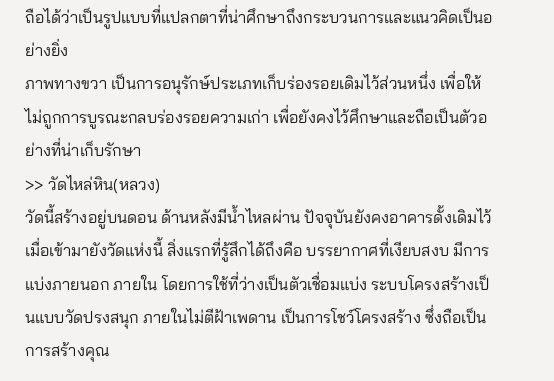ถือได้ว่าเป็นรูปแบบที่แปลกตาที่น่าศึกษาถึงกระบวนการและแนวคิดเป็นอย่างยิ่ง
ภาพทางขวา เป็นการอนุรักษ์ประเภทเก็บร่องรอยเดิมไว้ส่วนหนึ่ง เพื่อให้ไม่ถูกการบูรณะกลบร่องรอยความเก่า เพื่อยังคงไว้ศึกษาและถือเป็นตัวอย่างที่น่าเก็บรักษา
>> วัดไหล่หิน(หลวง)
วัดนี้สร้างอยู่บนดอน ด้านหลังมีน้ำไหลผ่าน ปัจจุบันยังคงอาคารดั้งเดิมไว้ เมื่อเข้ามายังวัดแห่งนี้ สิ่งแรกที่รู้สึกได้ถึงคือ บรรยากาศที่เงียบสงบ มีการแบ่งภายนอก ภายใน โดยการใช้ที่ว่างเป็นตัวเชื่อมแบ่ง ระบบโครงสร้างเป็นแบบวัดปรงสนุก ภายในไม่ตีฝ้าเพดาน เป็นการโชว์โครงสร้าง ซึ่งถือเป็นการสร้างคุณ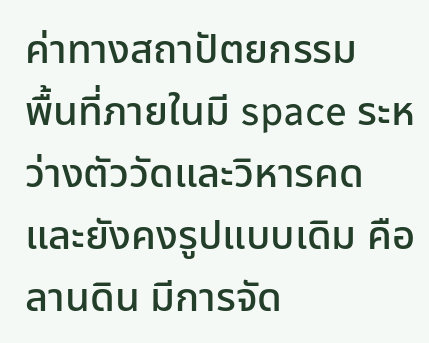ค่าทางสถาปัตยกรรม
พื้นที่ภายในมี space ระหว่างตัววัดและวิหารคด และยังคงรูปแบบเดิม คือ ลานดิน มีการจัด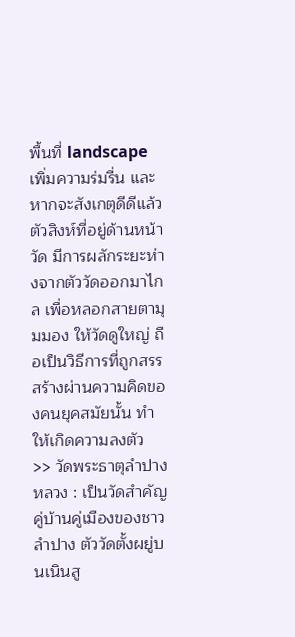พื้นที่ landscape เพิ่มความร่มรื่น และหากจะสังเกตุดีดีแล้ว ตัวสิงห์ที่อยู่ด้านหน้าวัด มีการผลักระยะห่างจากตัววัดออกมาไกล เพื่อหลอกสายตามุมมอง ให้วัดดูใหญ่ ถือเป็นวิธีการที่ถูกสรรสร้างผ่านความคิดของคนยุคสมัยนั้น ทำให้เกิดความลงตัว
>> วัดพระธาตุลำปางหลวง : เป็นวัดสำคัญ คู่บ้านคู่เมืองของชาวลำปาง ตัววัดตั้งผยู่บนเนินสู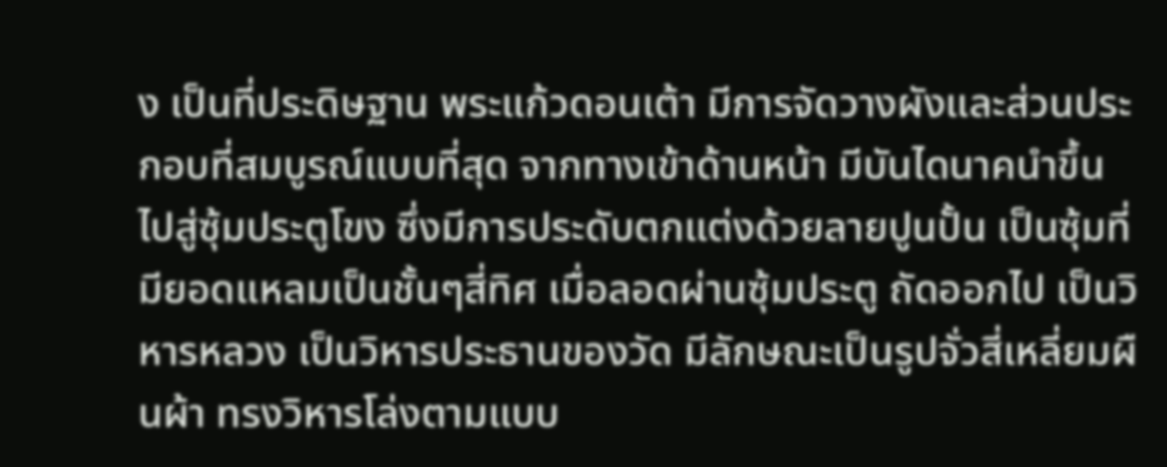ง เป็นที่ประดิษฐาน พระแก้วดอนเต้า มีการจัดวางผังและส่วนประกอบที่สมบูรณ์แบบที่สุด จากทางเข้าด้านหน้า มีบันไดนาคนำขึ้นไปสู่ซุ้มประตูโขง ซึ่งมีการประดับตกแต่งด้วยลายปูนปั้น เป็นซุ้มที่มียอดแหลมเป็นชั้นๆสี่ทิศ เมื่อลอดผ่านซุ้มประตู ถัดออกไป เป็นวิหารหลวง เป็นวิหารประธานของวัด มีลักษณะเป็นรูปจั่วสี่เหลี่ยมผืนผ้า ทรงวิหารโล่งตามแบบ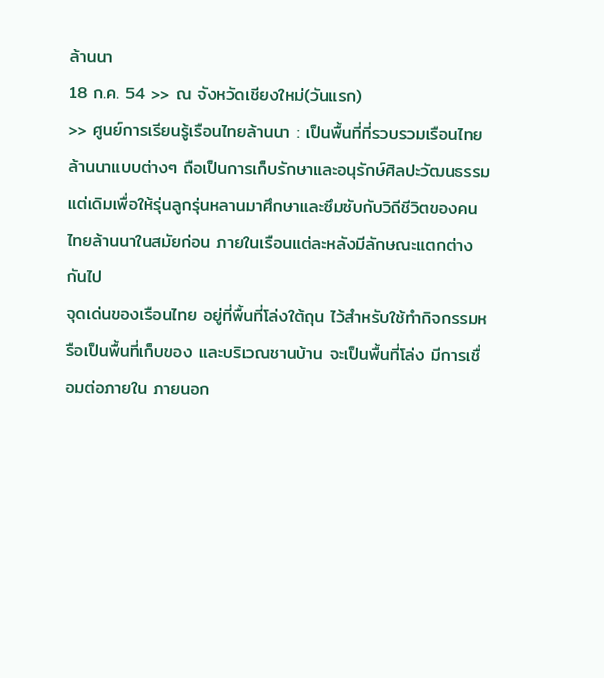ล้านนา
18 ก.ค. 54 >> ณ จังหวัดเชียงใหม่(วันแรก)
>> ศูนย์การเรียนรู้เรือนไทยล้านนา : เป็นพื้นที่ที่รวบรวมเรือนไทยล้านนาแบบต่างๆ ถือเป็นการเก็บรักษาและอนุรักษ์ศิลปะวัฒนธรรมแต่เดิมเพื่อให้รุ่นลูกรุ่นหลานมาศึกษาและซึมซับกับวิถีชีวิตของคนไทยล้านนาในสมัยก่อน ภายในเรือนแต่ละหลังมีลักษณะแตกต่างกันไป
จุดเด่นของเรือนไทย อยู่ที่พื้นที่โล่งใต้ถุน ไว้สำหรับใช้ทำกิจกรรมหรือเป็นพื้นที่เก็บของ และบริเวณชานบ้าน จะเป็นพื้นที่โล่ง มีการเชื่อมต่อภายใน ภายนอก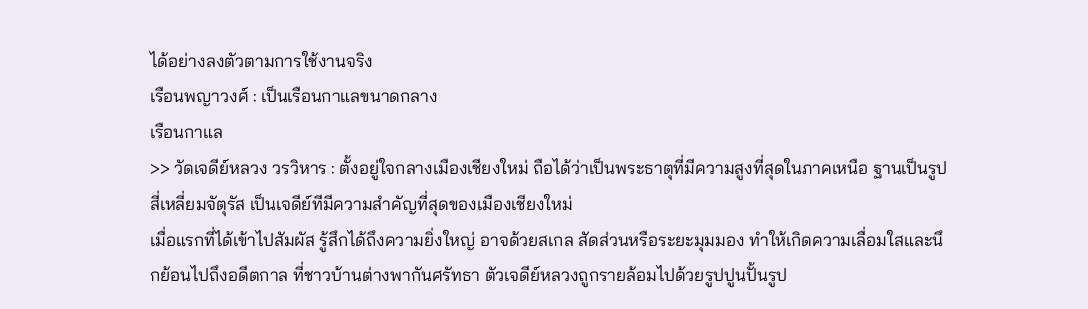ได้อย่างลงตัวตามการใช้งานจริง
เรือนพญาวงศ์ : เป็นเรือนกาแลขนาดกลาง
เรือนกาแล
>> วัดเจดีย์หลวง วรวิหาร : ตั้งอยู่ใจกลางเมืองเชียงใหม่ ถือได้ว่าเป็นพระธาตุที่มีความสูงที่สุดในภาคเหนือ ฐานเป็นรูปสี่เหลี่ยมจัตุรัส เป็นเจดีย์ทีมีความสำคัญที่สุดของเมืองเชียงใหม่
เมื่อแรกที่ได้เข้าไปสัมผัส รู้สึกได้ถึงความยิ่งใหญ่ อาจด้วยสเกล สัดส่วนหรือระยะมุมมอง ทำให้เกิดความเลื่อมใสและนึกย้อนไปถึงอดีตกาล ที่ชาวบ้านต่างพากันศรัทธา ตัวเจดีย์หลวงถูกรายล้อมไปด้วยรูปปูนปั้นรูป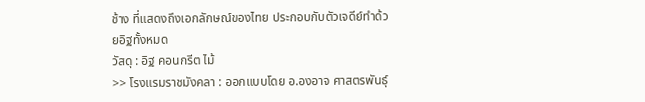ช้าง ที่แสดงถึงเอกลักษณ์ของไทย ประกอบกับตัวเจดีย์ทำด้วยอิฐทั้งหมด
วัสดุ : อิฐ คอนกรีต ไม้
>> โรงแรมราชมังคลา : ออกแบบโดย อ.องอาจ ศาสตรพันธุ์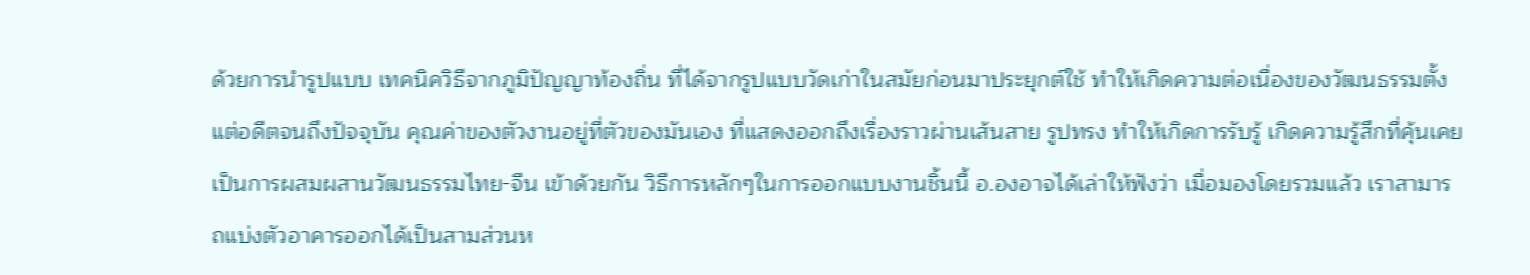ด้วยการนำรูปแบบ เทคนิควิธีจากภูมิปัญญาท้องถิ่น ที่ได้จากรูปแบบวัดเก่าในสมัยก่อนมาประยุกต์ใช้ ทำให้เกิดความต่อเนื่องของวัฒนธรรมตั้งแต่อดีตจนถึงปัจจุบัน คุณค่าของตัวงานอยู่ที่ตัวของมันเอง ที่แสดงออกถึงเรื่องราวผ่านเส้นสาย รูปทรง ทำให้เกิดการรับรู้ เกิดความรู้สึกที่คุ้นเคย เป็นการผสมผสานวัฒนธรรมไทย-จีน เข้าด้วยกัน วิธีการหลักๆในการออกแบบงานชิ้นนี้ อ.องอาจได้เล่าให้ฟังว่า เมื่อมองโดยรวมแล้ว เราสามารถแบ่งตัวอาคารออกได้เป็นสามส่วนห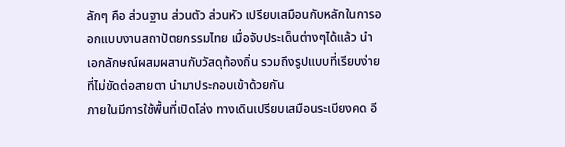ลักๆ คือ ส่วนฐาน ส่วนตัว ส่วนหัว เปรียบเสมือนกับหลักในการออกแบบงานสถาปัตยกรรมไทย เมื่อจับประเด็นต่างๆได้แล้ว นำเอกลักษณ์ผสมผสานกับวัสดุท้องถิ่น รวมถึงรูปแบบที่เรียบง่าย ที่ไม่ขัดต่อสายตา นำมาประกอบเข้าด้วยกัน
ภายในมีการใช้พื้นที่เปิดโล่ง ทางเดินเปรียบเสมือนระเบียงคด อี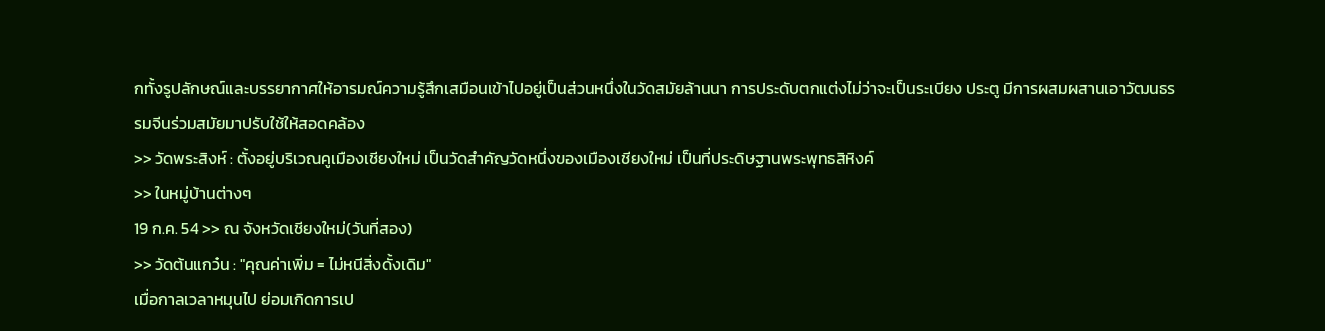กทั้งรูปลักษณ์และบรรยากาศให้อารมณ์ความรู้สึกเสมือนเข้าไปอยู่เป็นส่วนหนึ่งในวัดสมัยล้านนา การประดับตกแต่งไม่ว่าจะเป็นระเบียง ประตู มีการผสมผสานเอาวัฒนธรรมจีนร่วมสมัยมาปรับใช้ให้สอดคล้อง
>> วัดพระสิงห์ : ตั้งอยู่บริเวณคูเมืองเชียงใหม่ เป็นวัดสำคัญวัดหนึ่งของเมืองเชียงใหม่ เป็นที่ประดิษฐานพระพุทธสิหิงค์
>> ในหมู่บ้านต่างๆ
19 ก.ค. 54 >> ณ จังหวัดเชียงใหม่(วันที่สอง)
>> วัดต้นแกว๋น : "คุณค่าเพิ่ม = ไม่หนีสิ่งดั้งเดิม"
เมื่อกาลเวลาหมุนไป ย่อมเกิดการเป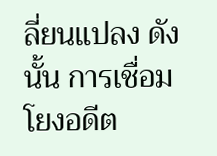ลี่ยนแปลง ดังนั้น การเชื่อมโยงอดีต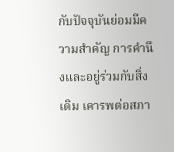กับปัจจุบันย่อมมีความสำคัญ การคำนึงและอยู่ร่วมกับสิ่งเดิม เคารพต่อสภา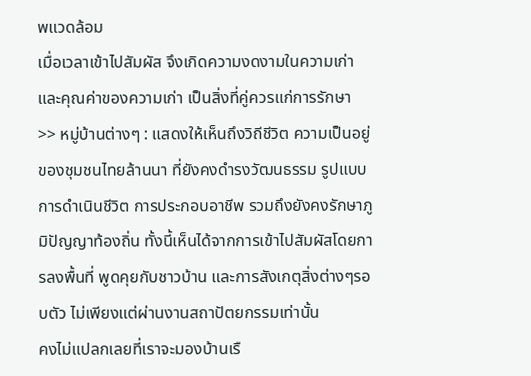พแวดล้อม
เมื่อเวลาเข้าไปสัมผัส จึงเกิดความงดงามในความเก่า และคุณค่าของความเก่า เป็นสิ่งที่คู่ควรแก่การรักษา
>> หมู่บ้านต่างๆ : แสดงให้เห็นถึงวิถีชีวิต ความเป็นอยู่ของชุมชนไทยล้านนา ที่ยังคงดำรงวัฒนธรรม รูปแบบการดำเนินชีวิต การประกอบอาชีพ รวมถึงยังคงรักษาภูมิปัญญาท้องถิ่น ทั้งนี้เห็นได้จากการเข้าไปสัมผัสโดยการลงพื้นที่ พูดคุยกับชาวบ้าน และการสังเกตุสิ่งต่างๆรอบตัว ไม่เพียงแต่ผ่านงานสถาปัตยกรรมเท่านั้น
คงไม่แปลกเลยที่เราจะมองบ้านเรื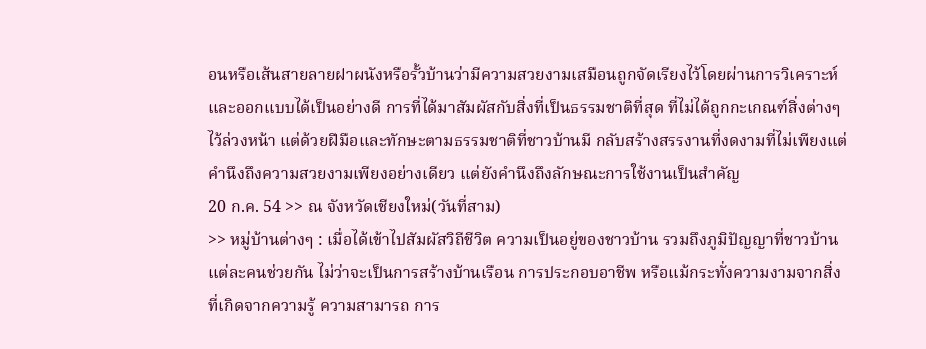อนหรือเส้นสายลายฝาผนังหรือรั้วบ้านว่ามีความสวยงามเสมือนถูกจัดเรียงไว้โดยผ่านการวิเคราะห์และออกแบบได้เป็นอย่างดี การที่ได้มาสัมผัสกับสิ่งที่เป็นธรรมชาติที่สุด ที่ไม่ได้ถูกกะเกณฑ์สิ่งต่างๆไว้ล่วงหน้า แต่ด้วยฝีมือและทักษะตามธรรมชาติที่ชาวบ้านมี กลับสร้างสรรงานที่งดงามที่ไม่เพียงแต่คำนึงถึงความสวยงามเพียงอย่างเดียว แต่ยังคำนึงถึงลักษณะการใช้งานเป็นสำคัญ
20 ก.ค. 54 >> ณ จังหวัดเชียงใหม่(วันที่สาม)
>> หมู่บ้านต่างๆ : เมื่อได้เข้าไปสัมผัสวิถีชีวิต ความเป็นอยู่ของชาวบ้าน รวมถึงภูมิปัญญาที่ชาวบ้านแต่ละคนช่วยกัน ไม่ว่าจะเป็นการสร้างบ้านเรือน การประกอบอาชีพ หรือแม้กระทั่งความงามจากสิ่งที่เกิดจากความรู้ ความสามารถ การ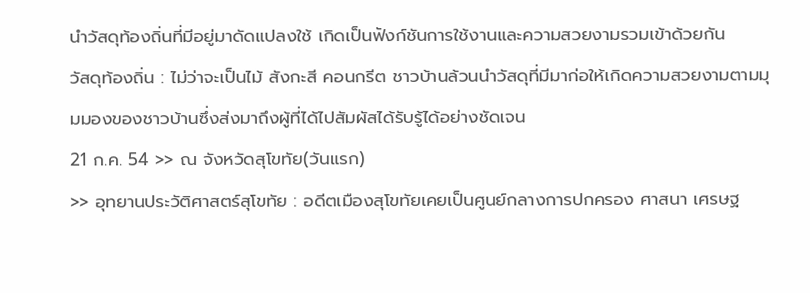นำวัสดุท้องถิ่นที่มีอยู่มาดัดแปลงใช้ เกิดเป็นฟังก์ชันการใช้งานและความสวยงามรวมเข้าด้วยกัน
วัสดุท้องถิ่น : ไม่ว่าจะเป็นไม้ สังกะสี คอนกรีต ชาวบ้านล้วนนำวัสดุที่มีมาก่อให้เกิดความสวยงามตามมุมมองของชาวบ้านซึ่งส่งมาถึงผู้ที่ได้ไปสัมผัสได้รับรู้ได้อย่างชัดเจน
21 ก.ค. 54 >> ณ จังหวัดสุโขทัย(วันแรก)
>> อุทยานประวัติศาสตร์สุโขทัย : อดีตเมืองสุโขทัยเคยเป็นศูนย์กลางการปกครอง ศาสนา เศรษฐ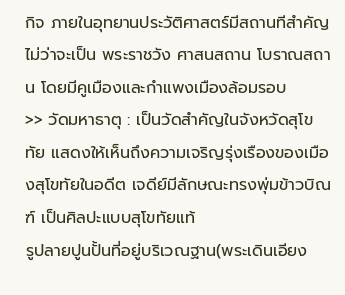กิจ ภายในอุทยานประวัติศาสตร์มีสถานทีสำคัญ ไม่ว่าจะเป็น พระราชวัง ศาสนสถาน โบราณสถาน โดยมีคูเมืองและกำแพงเมืองล้อมรอบ
>> วัดมหาธาตุ : เป็นวัดสำคัญในจังหวัดสุโขทัย แสดงให้เห็นถึงความเจริญรุ่งเรืองของเมืองสุโขทัยในอดีต เจดีย์มีลักษณะทรงพุ่มข้าวบิณฑ์ เป็นศิลปะแบบสุโขทัยแท้
รูปลายปูนปั้นที่อยู่บริเวณฐาน(พระเดินเอียง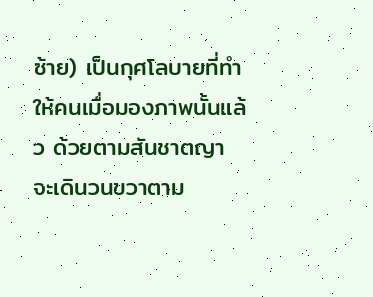ซ้าย) เป็นกุศโลบายที่ทำให้คนเมื่อมองภาพนั้นแล้ว ด้วยตามสันชาตญา จะเดินวนขวาตาม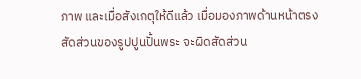ภาพ และเมื่อสังเกตุให้ดีแล้ว เมื่อมองภาพด้านหน้าตรง สัดส่วนของรูปปูนปั้นพระ จะผิดสัดส่วน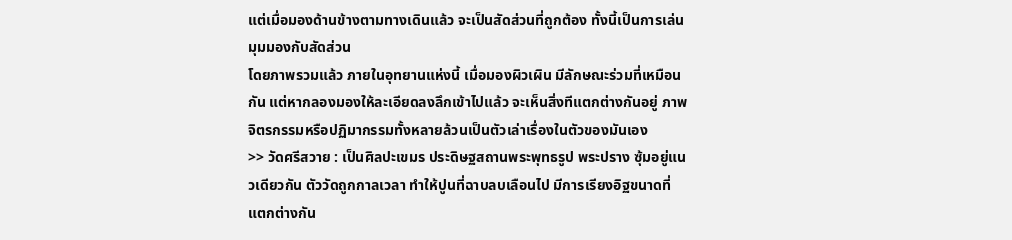แต่เมื่อมองด้านข้างตามทางเดินแล้ว จะเป็นสัดส่วนที่ถูกต้อง ทั้งนี้เป็นการเล่นมุมมองกับสัดส่วน
โดยภาพรวมแล้ว ภายในอุทยานแห่งนี้ เมื่อมองผิวเผิน มีลักษณะร่วมที่เหมือนกัน แต่หากลองมองให้ละเอียดลงลึกเข้าไปแล้ว จะเห็นสิ่งทีแตกต่างกันอยู่ ภาพจิตรกรรมหรือปฏิมากรรมทั้งหลายล้วนเป็นตัวเล่าเรื่องในตัวของมันเอง
>> วัดศรีสวาย : เป็นศิลปะเขมร ประดิษฐสถานพระพุทธรูป พระปราง ซุ้มอยู่แนวเดียวกัน ตัววัดถูกกาลเวลา ทำให้ปูนที่ฉาบลบเลือนไป มีการเรียงอิฐขนาดที่แตกต่างกัน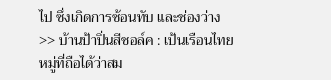ไป ซึ่งเกิดการซ้อนทับ และช่องว่าง
>> บ้านป้าปิ่นสีชอล์ค : เป้นเรือนไทยหมู่ที่ถือได้ว่าสม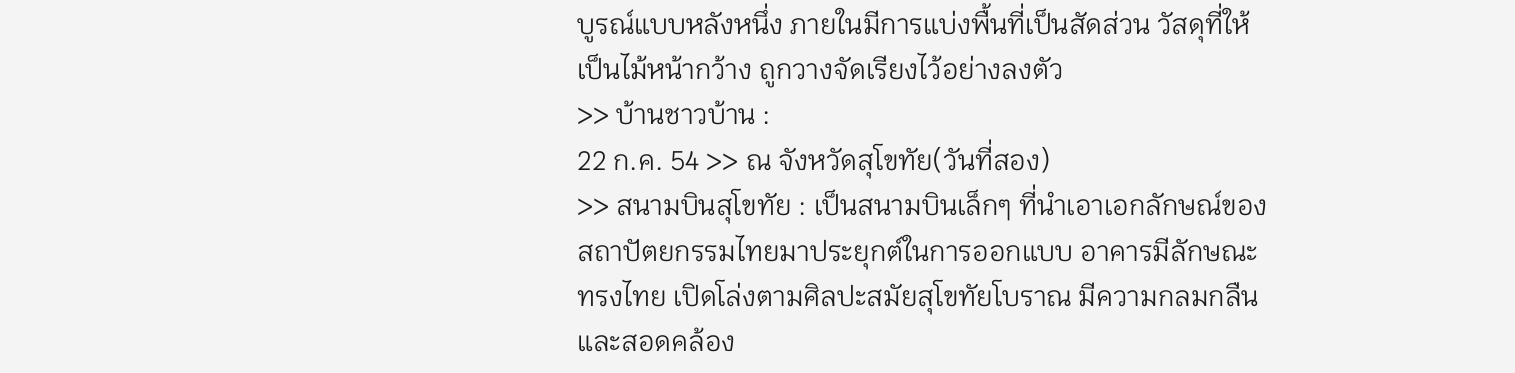บูรณ์แบบหลังหนึ่ง ภายในมีการแบ่งพื้นที่เป็นสัดส่วน วัสดุที่ให้เป็นไม้หน้ากว้าง ถูกวางจัดเรียงไว้อย่างลงตัว
>> บ้านชาวบ้าน :
22 ก.ค. 54 >> ณ จังหวัดสุโขทัย(วันที่สอง)
>> สนามบินสุโขทัย : เป็นสนามบินเล็กๆ ที่นำเอาเอกลักษณ์ของสถาปัตยกรรมไทยมาประยุกต์ในการออกแบบ อาคารมีลักษณะทรงไทย เปิดโล่งตามศิลปะสมัยสุโขทัยโบราณ มีความกลมกลืนและสอดคล้อง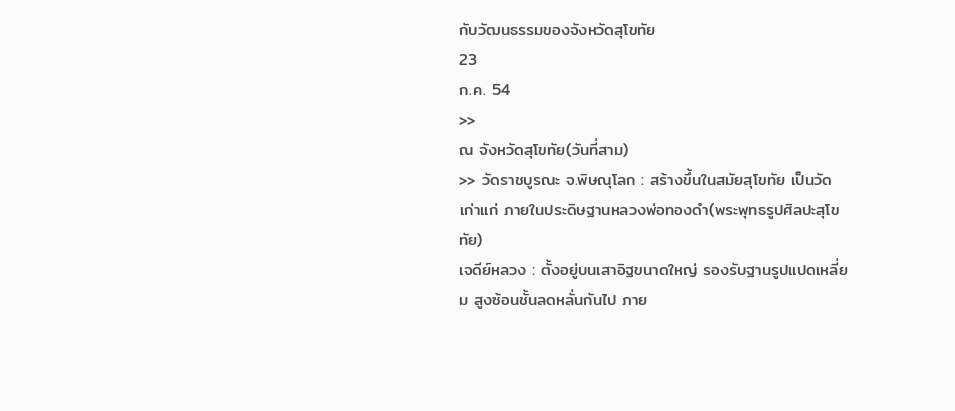กับวัฒนธรรมของจังหวัดสุโขทัย
23
ก.ค. 54
>>
ณ จังหวัดสุโขทัย(วันที่สาม)
>> วัดราชบูรณะ จ.พิษณุโลก : สร้างขึ้นในสมัยสุโขทัย เป็นวัดเก่าแก่ ภายในประดิษฐานหลวงพ่อทองดำ(พระพุทธรูปศิลปะสุโขทัย)
เจดีย์หลวง : ตั้งอยู่บนเสาอิฐขนาดใหญ่ รองรับฐานรูปแปดเหลี่ยม สูงซ้อนชั้นลดหลั่นกันไป ภาย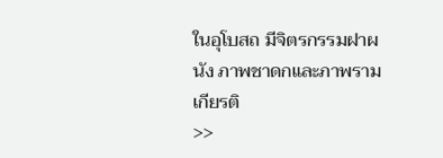ในอุโบสถ มีจิตรกรรมฝาผนัง ภาพชาดกและภาพรามเกียรติ
>>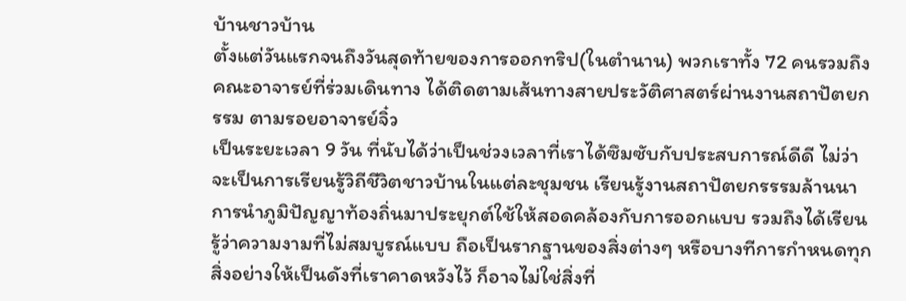บ้านชาวบ้าน
ตั้งแต่วันแรกจนถึงวันสุดท้ายของการออกทริป(ในตำนาน) พวกเราทั้ง 72 คนรวมถึงคณะอาจารย์ที่ร่วมเดินทาง ได้ติดตามเส้นทางสายประวัติศาสตร์ผ่านงานสถาปัตยกรรม ตามรอยอาจารย์จิ๋ว
เป็นระยะเวลา 9 วัน ที่นับได้ว่าเป็นช่วงเวลาที่เราได้ซึมซับกับประสบการณ์ดีดี ไม่ว่าจะเป็นการเรียนรู้วิถีชีวิตชาวบ้านในแต่ละชุมชน เรียนรู้งานสถาปัตยกรรรมล้านนา การนำภูมิปัญญาท้องถิ่นมาประยุกต์ใช้ให้สอดคล้องกับการออกแบบ รวมถึงได้เรียนรู้ว่าความงามที่ไม่สมบูรณ์แบบ ถือเป็นรากฐานของสิ่งต่างๆ หรือบางทีการกำหนดทุกสิ่งอย่างให้เป็นดังที่เราคาดหวังไว้ ก็อาจไม่ใช่สิ่งที่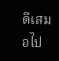ดีเสมอไป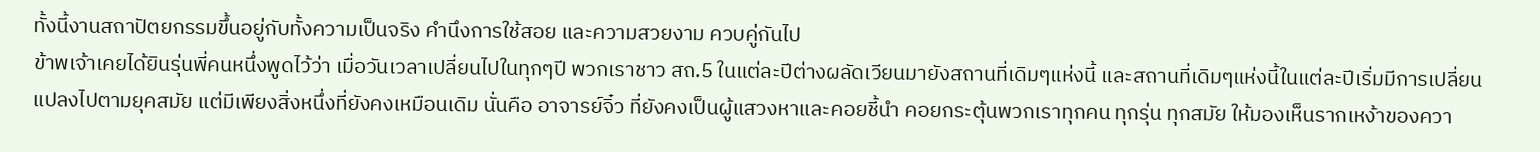ทั้งนี้งานสถาปัตยกรรมขึ้นอยู่กับทั้งความเป็นจริง คำนึงการใช้สอย และความสวยงาม ควบคู่กันไป
ข้าพเจ้าเคยได้ยินรุ่นพี่คนหนึ่งพูดไว้ว่า เมื่อวันเวลาเปลี่ยนไปในทุกๆปี พวกเราชาว สถ.5 ในแต่ละปีต่างผลัดเวียนมายังสถานที่เดิมๆแห่งนี้ และสถานที่เดิมๆแห่งนี้ในแต่ละปีเริ่มมีการเปลี่ยนแปลงไปตามยุคสมัย แต่มีเพียงสิ่งหนึ่งที่ยังคงเหมือนเดิม นั่นคือ อาจารย์จิ๋ว ที่ยังคงเป็นผู้แสวงหาและคอยชี้นำ คอยกระตุ้นพวกเราทุกคน ทุกรุ่น ทุกสมัย ให้มองเห็นรากเหง้าของควา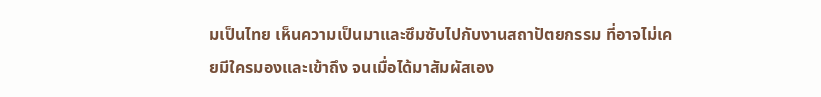มเป็นไทย เห็นความเป็นมาและซึมซับไปกับงานสถาปัตยกรรม ที่อาจไม่เคยมีใครมองและเข้าถึง จนเมื่อได้มาสัมผัสเอง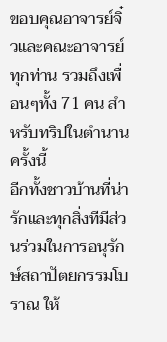ขอบคุณอาจารย์จิ๋วและคณะอาจารย์ทุกท่าน รวมถึงเพื่อนๆทั้ง 71 คน สำหรับทริปในตำนานครั้งนี้
อีกทั้งชาวบ้านที่น่ารักและทุกสิ่งทีมีส่วนร่วมในการอนุรักษ์สถาปัตยกรรมโบราณ ให้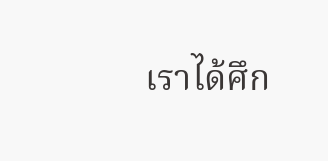เราได้ศึก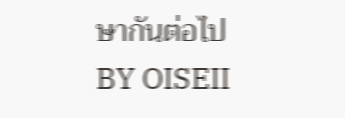ษากันต่อไป
BY OISEII